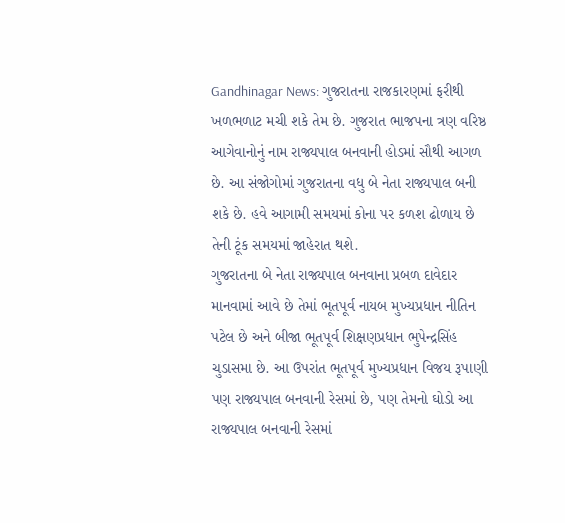Gandhinagar News: ગુજરાતના રાજકારણમાં ફરીથી ખળભળાટ મચી શકે તેમ છે. ગુજરાત ભાજપના ત્રણ વરિષ્ઠ આગેવાનોનું નામ રાજ્યપાલ બનવાની હોડમાં સૌથી આગળ છે. આ સંજોગોમાં ગુજરાતના વધુ બે નેતા રાજ્યપાલ બની શકે છે. હવે આગામી સમયમાં કોના પર કળશ ઢોળાય છે તેની ટૂંક સમયમાં જાહેરાત થશે.
ગુજરાતના બે નેતા રાજ્યપાલ બનવાના પ્રબળ દાવેદાર માનવામાં આવે છે તેમાં ભૂતપૂર્વ નાયબ મુખ્યપ્રધાન નીતિન પટેલ છે અને બીજા ભૂતપૂર્વ શિક્ષણપ્રધાન ભુપેન્દ્રસિંહ ચુડાસમા છે. આ ઉપરાંત ભૂતપૂર્વ મુખ્યપ્રધાન વિજય રૂપાણી પણ રાજ્યપાલ બનવાની રેસમાં છે, પણ તેમનો ઘોડો આ રાજ્યપાલ બનવાની રેસમાં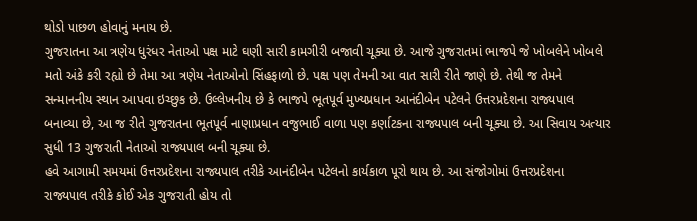થોડો પાછળ હોવાનું મનાય છે.
ગુજરાતના આ ત્રણેય ધુરંધર નેતાઓ પક્ષ માટે ઘણી સારી કામગીરી બજાવી ચૂક્યા છે. આજે ગુજરાતમાં ભાજપે જે ખોબલેને ખોબલે મતો અંકે કરી રહ્યો છે તેમા આ ત્રણેય નેતાઓનો સિંહફાળો છે. પક્ષ પણ તેમની આ વાત સારી રીતે જાણે છે. તેથી જ તેમને સન્માનનીય સ્થાન આપવા ઇચ્છુક છે. ઉલ્લેખનીય છે કે ભાજપે ભૂતપૂર્વ મુખ્યપ્રધાન આનંદીબેન પટેલને ઉત્તરપ્રદેશના રાજ્યપાલ બનાવ્યા છે, આ જ રીતે ગુજરાતના ભૂતપૂર્વ નાણાપ્રધાન વજુભાઈ વાળા પણ કર્ણાટકના રાજ્યપાલ બની ચૂક્યા છે. આ સિવાય અત્યાર સુધી 13 ગુજરાતી નેતાઓ રાજ્યપાલ બની ચૂક્યા છે.
હવે આગામી સમયમાં ઉત્તરપ્રદેશના રાજ્યપાલ તરીકે આનંદીબેન પટેલનો કાર્યકાળ પૂરો થાય છે. આ સંજોગોમાં ઉત્તરપ્રદેશના રાજ્યપાલ તરીકે કોઈ એક ગુજરાતી હોય તો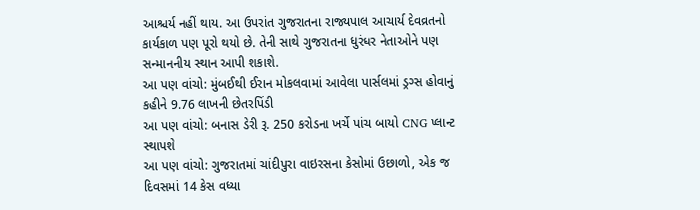આશ્ચર્ય નહીં થાય. આ ઉપરાંત ગુજરાતના રાજ્યપાલ આચાર્ય દેવવ્રતનો કાર્યકાળ પણ પૂરો થયો છે. તેની સાથે ગુજરાતના ધુરંધર નેતાઓને પણ સન્માનનીય સ્થાન આપી શકાશે.
આ પણ વાંચો: મુંબઈથી ઈરાન મોકલવામાં આવેલા પાર્સલમાં ડ્રગ્સ હોવાનું કહીને 9.76 લાખની છેતરપિંડી
આ પણ વાંચો: બનાસ ડેરી રૂ. 250 કરોડના ખર્ચે પાંચ બાયો CNG પ્લાન્ટ સ્થાપશે
આ પણ વાંચો: ગુજરાતમાં ચાંદીપુરા વાઇરસના કેસોમાં ઉછાળો, એક જ દિવસમાં 14 કેસ વધ્યા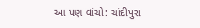આ પણ વાંચો: ચાંદીપુરા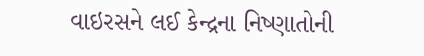વાઇરસને લઈ કેન્દ્રના નિષ્ણાતોની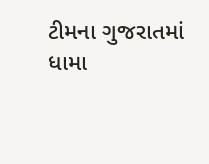ટીમના ગુજરાતમાં ધામા